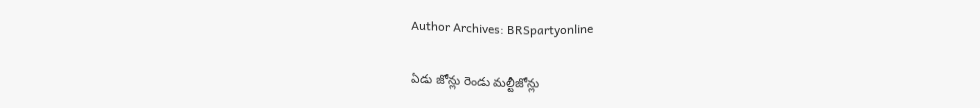Author Archives: BRSpartyonline

ఏడు జోన్లు రెండు మల్టీజోన్లు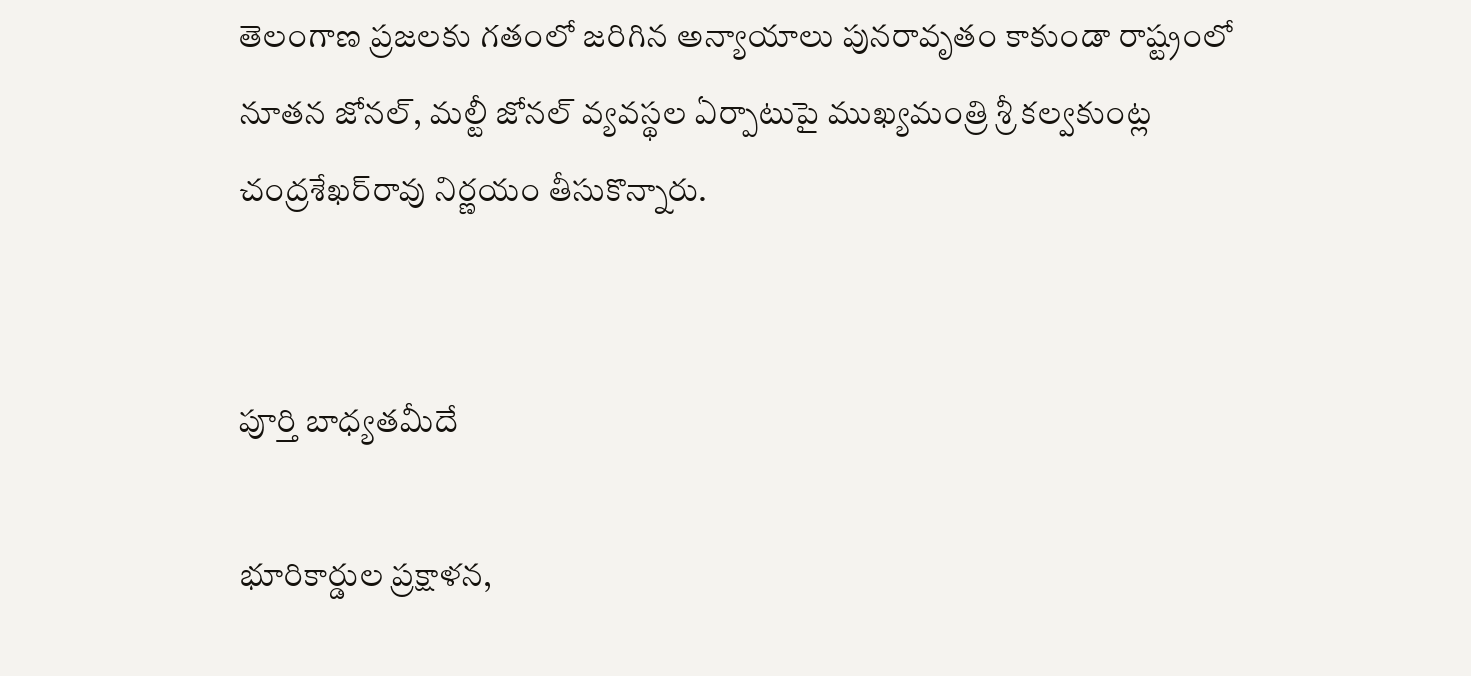తెలంగాణ ప్రజలకు గతంలో జరిగిన అన్యాయాలు పునరావృతం కాకుండా రాష్ట్రంలో నూతన జోనల్, మల్టీ జోనల్ వ్యవస్థల ఏర్పాటుపై ముఖ్యమంత్రి శ్రీ కల్వకుంట్ల చంద్రశేఖర్‌రావు నిర్ణయం తీసుకొన్నారు.


పూర్తి బాధ్యతమీదే

భూరికార్డుల ప్రక్షాళన,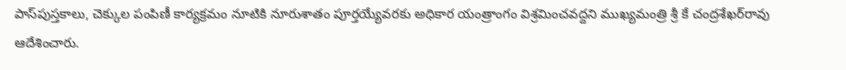పాస్‌పుస్తకాలు, చెక్కుల పంపిణీ కార్యక్రమం నూటికి నూరుశాతం పూర్తయ్యేవరకు అధికార యంత్రాంగం విశ్రమించవద్దని ముఖ్యమంత్రి శ్రీ కే చంద్రశేఖర్‌రావు ఆదేశించారు.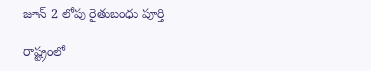జూన్ 2 లోపు రైతుబంధు పూర్తి

రాష్ట్రంలో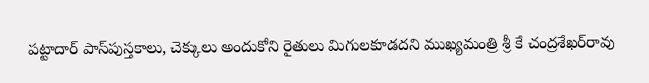పట్టాదార్ పాస్‌పుస్తకాలు, చెక్కులు అందుకోని రైతులు మిగులకూడదని ముఖ్యమంత్రి శ్రీ కే చంద్రశేఖర్‌రావు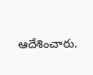ఆదేశించారు.